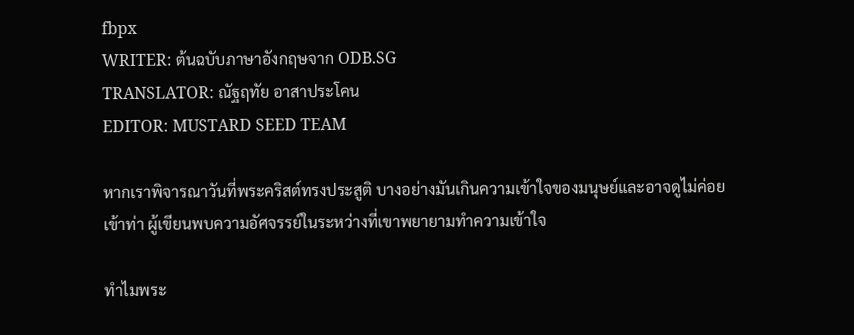fbpx
WRITER: ต้นฉบับภาษาอังกฤษจาก ODB.SG
TRANSLATOR: ณัฐฤทัย อาสาประโคน
EDITOR: MUSTARD SEED TEAM

หากเราพิจารณาวันที่พระคริสต์ทรงประสูติ บางอย่างมันเกินความเข้าใจของมนุษย์และอาจดูไม่ค่อยเข้าท่า ผู้เขียนพบความอัศจรรย์ในระหว่างที่เขาพยายามทำความเข้าใจ

ทำไมพระ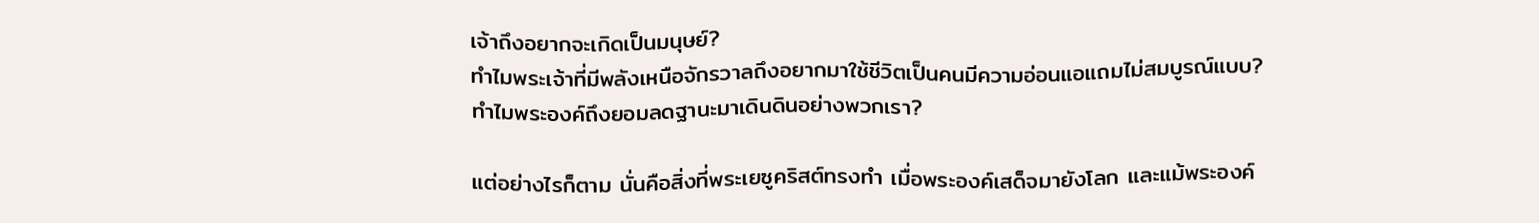เจ้าถึงอยากจะเกิดเป็นมนุษย์?
ทำไมพระเจ้าที่มีพลังเหนือจักรวาลถึงอยากมาใช้ชีวิตเป็นคนมีความอ่อนแอแถมไม่สมบูรณ์แบบ?
ทำไมพระองค์ถึงยอมลดฐานะมาเดินดินอย่างพวกเรา?

แต่อย่างไรก็ตาม นั่นคือสิ่งที่พระเยซูคริสต์ทรงทำ เมื่อพระองค์เสด็จมายังโลก และแม้พระองค์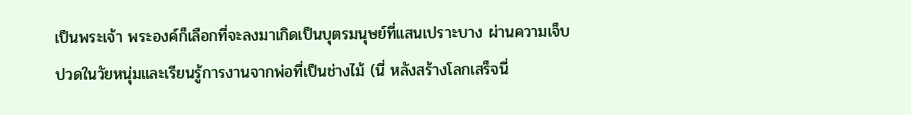เป็นพระเจ้า พระองค์ก็เลือกที่จะลงมาเกิดเป็นบุตรมนุษย์ที่แสนเปราะบาง ผ่านความเจ็บปวดในวัยหนุ่มและเรียนรู้การงานจากพ่อที่เป็นช่างไม้ (นี่ หลังสร้างโลกเสร็จนี่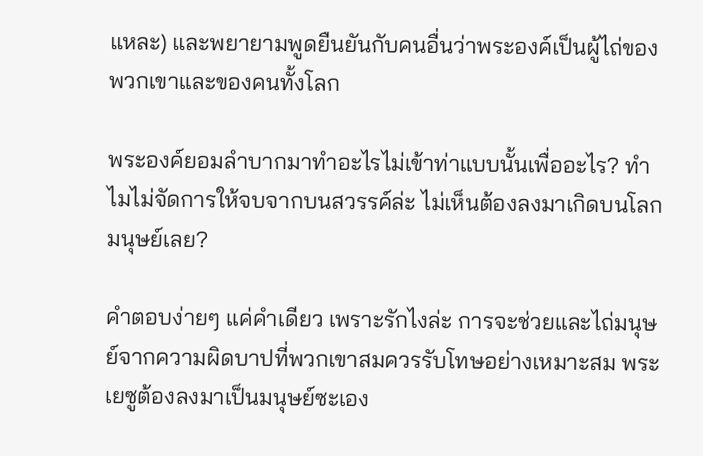แหละ) และพยายามพูดยืนยันกับคนอื่นว่าพระองค์เป็นผู้ไถ่ของพวกเขาและของคนทั้งโลก

พระองค์ยอมลำบากมาทำอะไรไม่เข้าท่าแบบนั้นเพื่ออะไร? ทำไมไม่จัดการให้จบจากบนสวรรค์ล่ะ ไม่เห็นต้องลงมาเกิดบนโลกมนุษย์เลย?

คำตอบง่ายๆ แค่คำเดียว เพราะรักไงล่ะ การจะช่วยและไถ่มนุษย์จากความผิดบาปที่พวกเขาสมควรรับโทษอย่างเหมาะสม พระเยซูต้องลงมาเป็นมนุษย์ซะเอง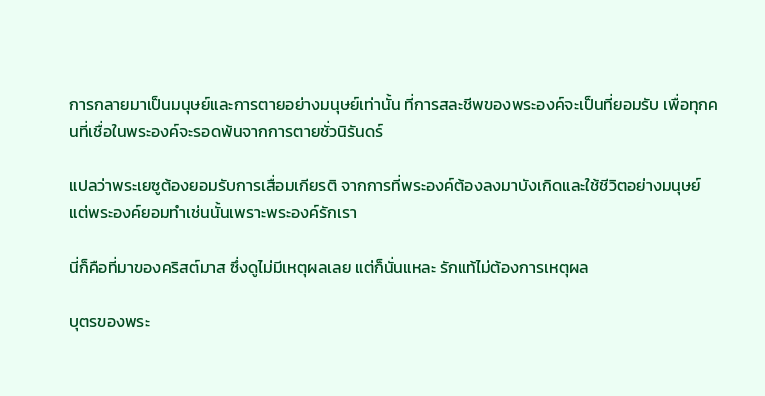การกลายมาเป็นมนุษย์และการตายอย่างมนุษย์เท่านั้น ที่การสละชีพของพระองค์จะเป็นที่ยอมรับ เพื่อทุกคนที่เชื่อในพระองค์จะรอดพ้นจากการตายชั่วนิรันดร์

แปลว่าพระเยซูต้องยอมรับการเสื่อมเกียรติ จากการที่พระองค์ต้องลงมาบังเกิดและใช้ชีวิตอย่างมนุษย์ แต่พระองค์ยอมทำเช่นนั้นเพราะพระองค์รักเรา

นี่ก็คือที่มาของคริสต์มาส ซึ่งดูไม่มีเหตุผลเลย แต่ก็นั่นแหละ รักแท้ไม่ต้องการเหตุผล

บุตรของพระ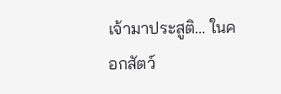เจ้ามาประสูติ… ในคอกสัตว์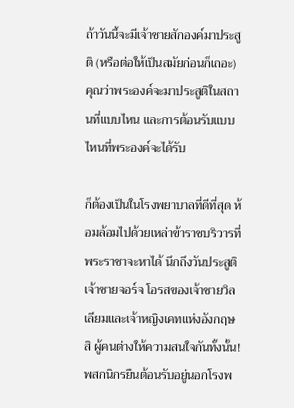ถ้าวันนี้จะมีเจ้าชายสักองค์มาประสูติ (หรือต่อให้เป็นสมัยก่อนก็เถอะ) คุณว่าพระองค์จะมาประสูติในสถานที่แบบไหน และการต้อนรับแบบไหนที่พระองค์จะได้รับ

ก็ต้องเป็นในโรงพยาบาลที่ดีที่สุด ห้อมล้อมไปด้วยเหล่าข้าราชบริวารที่พระราชาจะหาได้ นึกถึงวันประสูติเจ้าชายจอร์จ โอรสของเจ้าชายวิลเลียมและเจ้าหญิงเคทแห่งอังกฤษสิ ผู้คนต่างให้ความสนใจกันทั้งนั้น! พสกนิกรยืนต้อนรับอยู่นอกโรงพ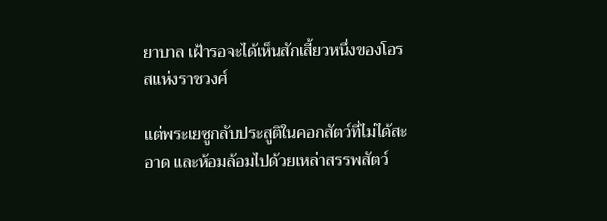ยาบาล เฝ้ารอจะได้เห็นสักเสี้ยวหนึ่งของโอรสแห่งราชวงศ์

แต่พระเยซูกลับประสูติในคอกสัตว์ที่ไม่ได้สะอาด และห้อมล้อมไปด้วยเหล่าสรรพสัตว์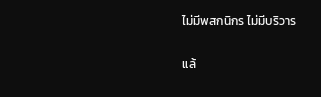ไม่มีพสกนิกร ไม่มีบริวาร

แล้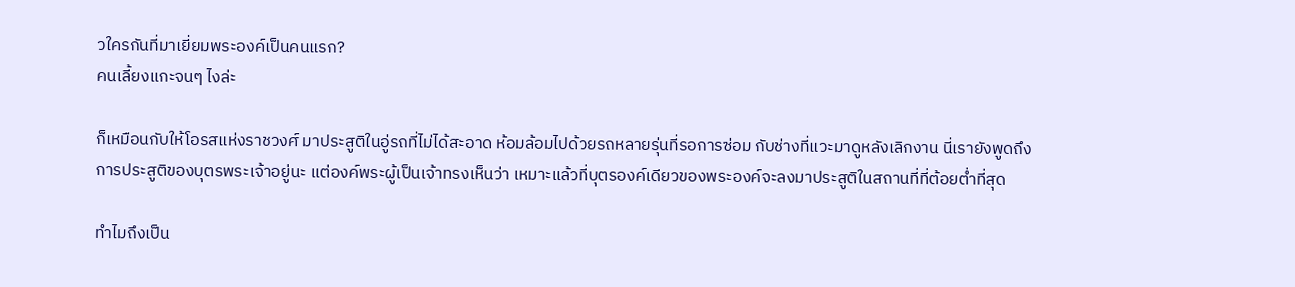วใครกันที่มาเยี่ยมพระองค์เป็นคนแรก?
คนเลี้ยงแกะจนๆ ไงล่ะ

ก็เหมือนกับให้โอรสแห่งราชวงศ์ มาประสูติในอู่รถที่ไม่ได้สะอาด ห้อมล้อมไปด้วยรถหลายรุ่นที่รอการซ่อม กับช่างที่แวะมาดูหลังเลิกงาน นี่เรายังพูดถึงการประสูติของบุตรพระเจ้าอยู่นะ แต่องค์พระผู้เป็นเจ้าทรงเห็นว่า เหมาะแล้วที่บุตรองค์เดียวของพระองค์จะลงมาประสูติในสถานที่ที่ต้อยต่ำที่สุด

ทำไมถึงเป็น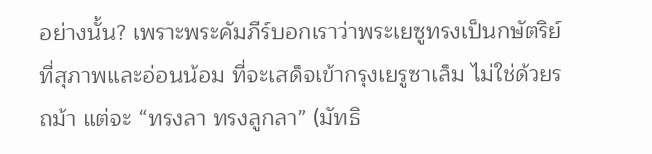อย่างนั้น? เพราะพระคัมภีร์บอกเราว่าพระเยซูทรงเป็นกษัตริย์ที่สุภาพและอ่อนน้อม ที่จะเสด็จเข้ากรุงเยรูซาเล็ม ไม่ใช่ด้วยรถม้า แต่จะ “ทรงลา ทรงลูกลา” (มัทธิ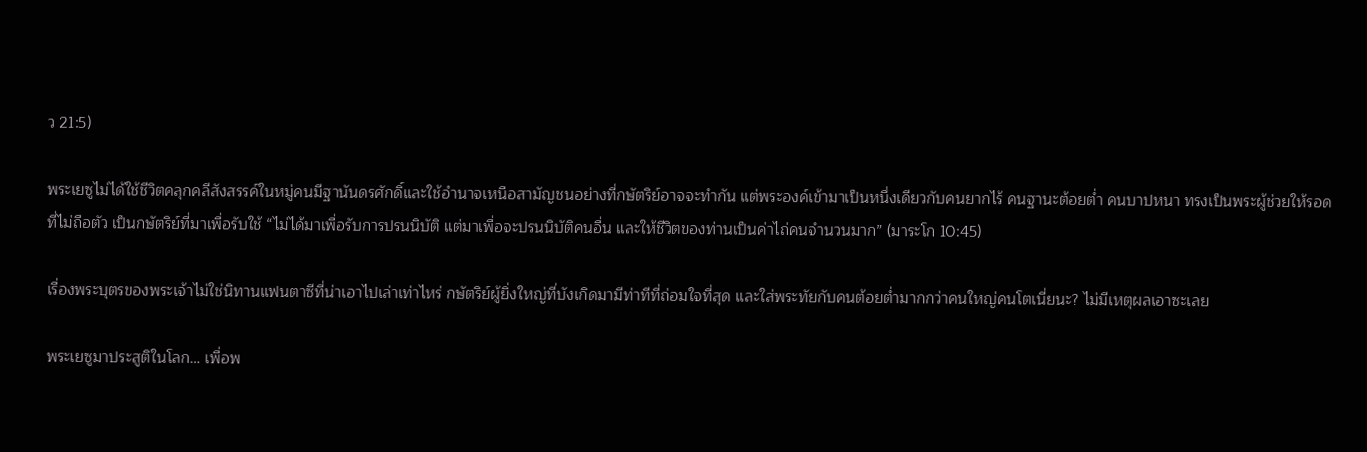ว 21:5)

พระเยซูไม่ได้ใช้ชีวิตคลุกคลีสังสรรค์ในหมู่คนมีฐานันดรศักดิ์และใช้อำนาจเหนือสามัญชนอย่างที่กษัตริย์อาจจะทำกัน แต่พระองค์เข้ามาเป็นหนึ่งเดียวกับคนยากไร้ คนฐานะต้อยต่ำ คนบาปหนา ทรงเป็นพระผู้ช่วยให้รอดที่ไม่ถือตัว เป็นกษัตริย์ที่มาเพื่อรับใช้ “ไม่ได้มาเพื่อรับการปรนนิบัติ แต่มาเพื่อจะปรนนิบัติคนอื่น และให้ชีวิตของท่านเป็นค่าไถ่คนจำนวนมาก” (มาระโก 10:45)

เรื่องพระบุตรของพระเจ้าไม่ใช่นิทานแฟนตาซีที่น่าเอาไปเล่าเท่าไหร่ กษัตริย์ผู้ยิ่งใหญ่ที่บังเกิดมามีท่าทีที่ถ่อมใจที่สุด และใส่พระทัยกับคนต้อยต่ำมากกว่าคนใหญ่คนโตเนี่ยนะ? ไม่มีเหตุผลเอาซะเลย

พระเยซูมาประสูติในโลก… เพื่อพ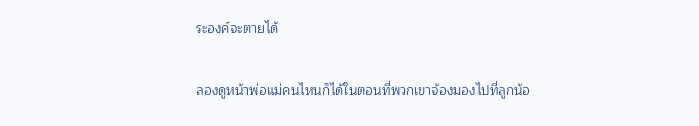ระองค์จะตายได้

ลองดูหน้าพ่อแม่คนไหนก็ได้ในตอนที่พวกเขาจ้องมองไปที่ลูกน้อ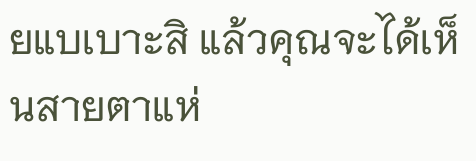ยแบเบาะสิ แล้วคุณจะได้เห็นสายตาแห่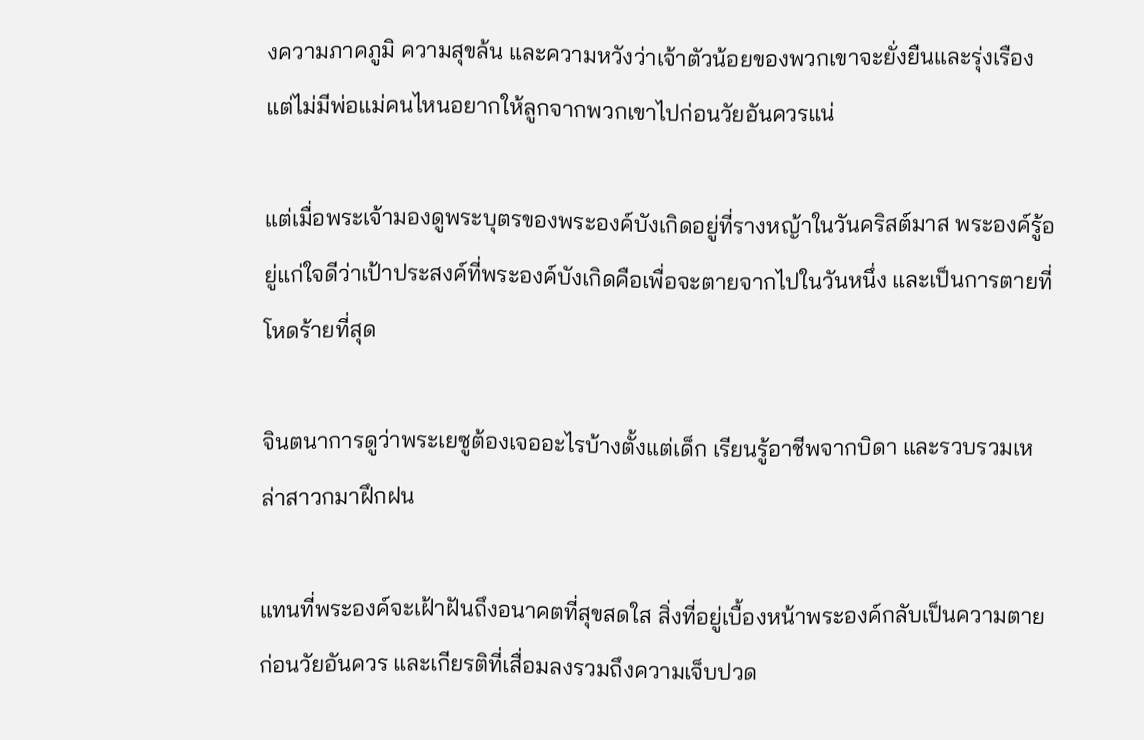งความภาคภูมิ ความสุขล้น และความหวังว่าเจ้าตัวน้อยของพวกเขาจะยั่งยืนและรุ่งเรือง แต่ไม่มีพ่อแม่คนไหนอยากให้ลูกจากพวกเขาไปก่อนวัยอันควรแน่

แต่เมื่อพระเจ้ามองดูพระบุตรของพระองค์บังเกิดอยู่ที่รางหญ้าในวันคริสต์มาส พระองค์รู้อยู่แก่ใจดีว่าเป้าประสงค์ที่พระองค์บังเกิดคือเพื่อจะตายจากไปในวันหนึ่ง และเป็นการตายที่โหดร้ายที่สุด

จินตนาการดูว่าพระเยซูต้องเจออะไรบ้างตั้งแต่เด็ก เรียนรู้อาชีพจากบิดา และรวบรวมเหล่าสาวกมาฝึกฝน

แทนที่พระองค์จะเฝ้าฝันถึงอนาคตที่สุขสดใส สิ่งที่อยู่เบื้องหน้าพระองค์กลับเป็นความตายก่อนวัยอันควร และเกียรติที่เสื่อมลงรวมถึงความเจ็บปวด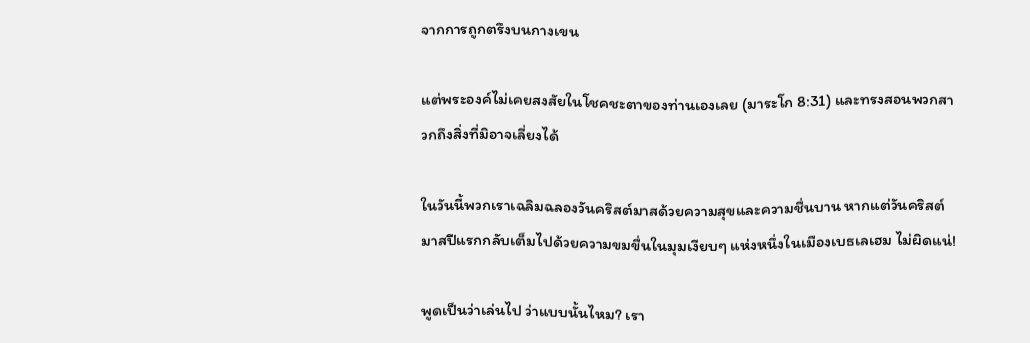จากการถูกตรึงบนกางเขน

แต่พระองค์ไม่เคยสงสัยในโชคชะตาของท่านเองเลย (มาระโก 8:31) และทรงสอนพวกสาวกถึงสิ่งที่มิอาจเลี่ยงได้

ในวันนี้พวกเราเฉลิมฉลองวันคริสต์มาสด้วยความสุขและความชื่นบาน หากแต่วันคริสต์มาสปีแรกกลับเต็มไปด้วยความขมขื่นในมุมเงียบๆ แห่งหนึ่งในเมืองเบธเลเฮม ไม่ผิดแน่!

พูดเป็นว่าเล่นไป ว่าแบบนั้นไหม? เรา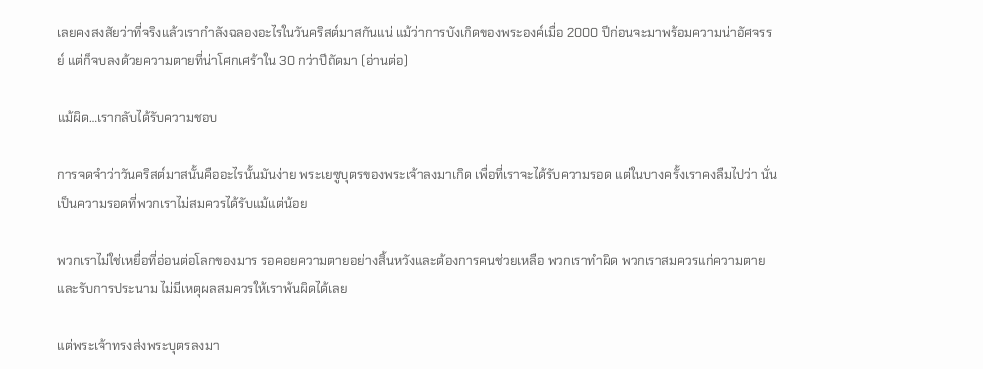เลยคงสงสัยว่าที่จริงแล้วเรากำลังฉลองอะไรในวันคริสต์มาสกันแน่ แม้ว่าการบังเกิดของพระองค์เมื่อ 2000 ปีก่อนจะมาพร้อมความน่าอัศจรรย์ แต่ก็จบลงด้วยความตายที่น่าโศกเศร้าใน 30 กว่าปีถัดมา (อ่านต่อ)

แม้ผิด…เรากลับได้รับความชอบ

การจดจำว่าวันคริสต์มาสนั้นคืออะไรนั้นมันง่าย พระเยซูบุตรของพระเจ้าลงมาเกิด เพื่อที่เราจะได้รับความรอด แต่ในบางครั้งเราคงลืมไปว่า นั่นเป็นความรอดที่พวกเราไม่สมควรได้รับแม้แต่น้อย

พวกเราไม่ใช่เหยื่อที่อ่อนต่อโลกของมาร รอคอยความตายอย่างสิ้นหวังและต้องการคนช่วยเหลือ พวกเราทำผิด พวกเราสมควรแก่ความตายและรับการประนาม ไม่มีเหตุผลสมควรให้เราพ้นผิดได้เลย

แต่พระเจ้าทรงส่งพระบุตรลงมา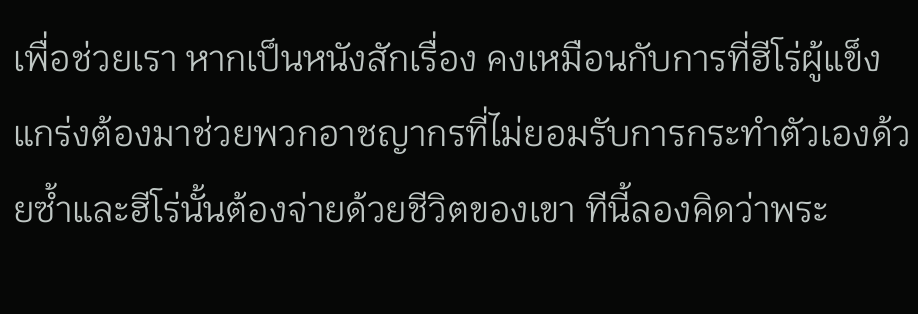เพื่อช่วยเรา หากเป็นหนังสักเรื่อง คงเหมือนกับการที่ฮีโร่ผู้แข็งแกร่งต้องมาช่วยพวกอาชญากรที่ไม่ยอมรับการกระทำตัวเองด้วยซ้ำและฮีโร่นั้นต้องจ่ายด้วยชีวิตของเขา ทีนี้ลองคิดว่าพระ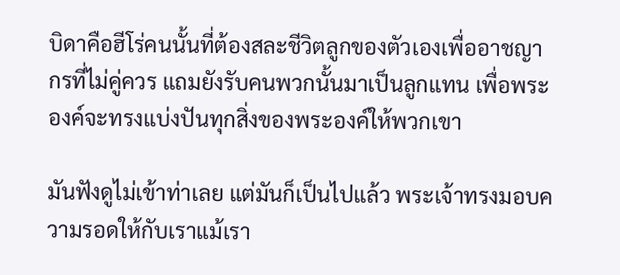บิดาคือฮีโร่คนนั้นที่ต้องสละชีวิตลูกของตัวเองเพื่ออาชญากรที่ไม่คู่ควร แถมยังรับคนพวกนั้นมาเป็นลูกแทน เพื่อพระองค์จะทรงแบ่งปันทุกสิ่งของพระองค์ให้พวกเขา

มันฟังดูไม่เข้าท่าเลย แต่มันก็เป็นไปแล้ว พระเจ้าทรงมอบความรอดให้กับเราแม้เรา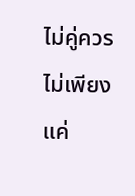ไม่คู่ควร ไม่เพียงแค่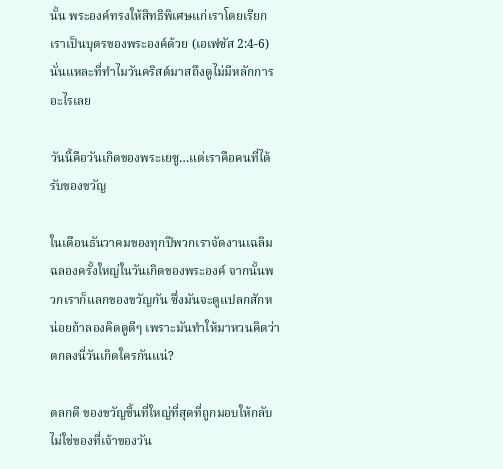นั้น พระองค์ทรงให้สิทธิพิเศษแก่เราโดยเรียกเราเป็นบุตรของพระองค์ด้วย (เอเฟซัส 2:4-6) นั่นแหละที่ทำไมวันคริสต์มาสถึงดูไม่มีหลักการอะไรเลย

วันนี้คือวันเกิดของพระเยซู…แต่เราคือคนที่ได้รับของขวัญ

ในเดือนธันวาคมของทุกปีพวกเราจัดงานเฉลิมฉลองครั้งใหญ่ในวันเกิดของพระองค์ จากนั้นพวกเราก็แลกของขวัญกัน ซึ่งมันจะดูแปลกสักหน่อยถ้าลองคิดดูดีๆ เพราะมันทำให้มาหวนคิดว่าตกลงนี่วันเกิดใครกันแน่?

ตลกดี ของขวัญชิ้นที่ใหญ่ที่สุดที่ถูกมอบให้กลับไม่ใช่ของที่เจ้าของวัน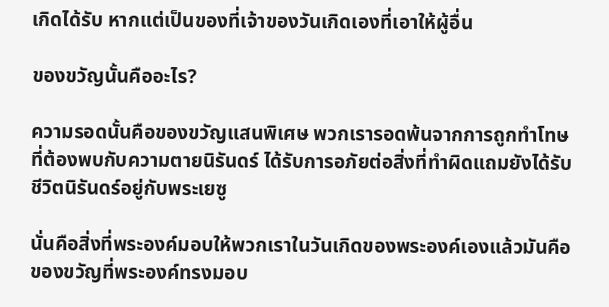เกิดได้รับ หากแต่เป็นของที่เจ้าของวันเกิดเองที่เอาให้ผู้อื่น

ของขวัญนั้นคืออะไร?

ความรอดนั้นคือของขวัญแสนพิเศษ พวกเรารอดพ้นจากการถูกทำโทษที่ต้องพบกับความตายนิรันดร์ ได้รับการอภัยต่อสิ่งที่ทำผิดแถมยังได้รับชีวิตนิรันดร์อยู่กับพระเยซู

นั่นคือสิ่งที่พระองค์มอบให้พวกเราในวันเกิดของพระองค์เองแล้วมันคือของขวัญที่พระองค์ทรงมอบ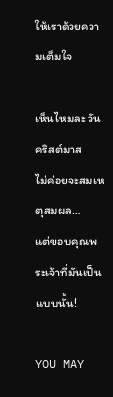ให้เราด้วยความเต็มใจ

เห็นไหมละ วันคริสต์มาส
ไม่ค่อยจะสมเหตุสมผล…
แต่ขอบคุณพระเจ้าที่มันเป็นแบบนั้น!

YOU MAY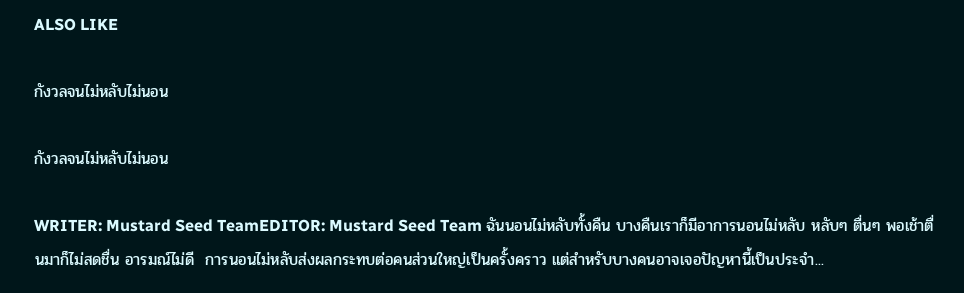ALSO LIKE

กังวลจนไม่หลับไม่นอน

กังวลจนไม่หลับไม่นอน

WRITER: Mustard Seed TeamEDITOR: Mustard Seed Team ฉันนอนไม่หลับทั้งคืน บางคืนเราก็มีอาการนอนไม่หลับ หลับๆ ตื่นๆ พอเช้าตื่นมาก็ไม่สดชื่น อารมณ์ไม่ดี  การนอนไม่หลับส่งผลกระทบต่อคนส่วนใหญ่เป็นครั้งคราว แต่สําหรับบางคนอาจเจอปัญหานี้เป็นประจำ...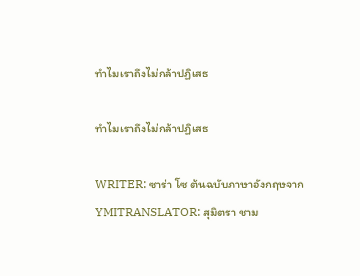ทำไมเราถึงไม่กล้าปฏิเสธ

ทำไมเราถึงไม่กล้าปฏิเสธ

WRITER: ซาร่า โซ ต้นฉบับภาษาอังกฤษจาก YMITRANSLATOR: สุมิตรา ชาม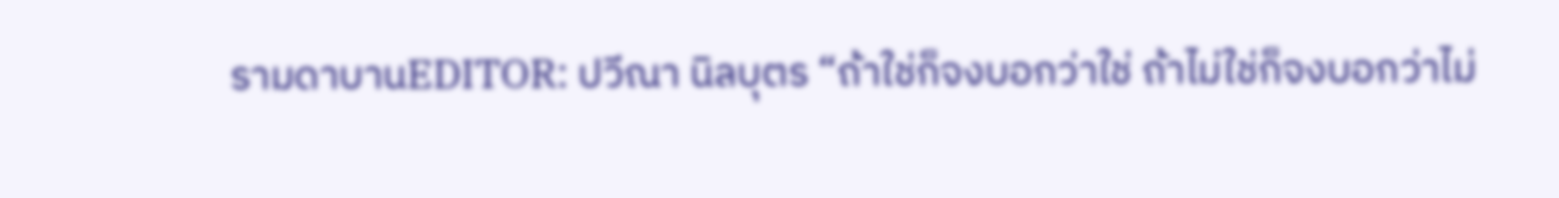รามดาบานEDITOR: ปวีณา นิลบุตร “ถ้าใช่ก็จงบอกว่าใช่ ถ้าไม่ใช่ก็จงบอกว่าไม่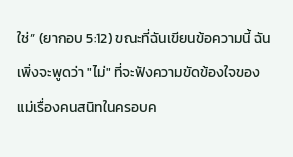ใช่” (ยากอบ 5:12) ขณะที่ฉันเขียนข้อความนี้ ฉันเพิ่งจะพูดว่า "ไม่" ที่จะฟังความขัดข้องใจของแม่เรื่องคนสนิทในครอบค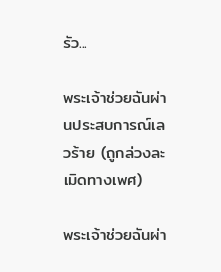รัว...

พระเจ้าช่วยฉันผ่านประสบการณ์เลวร้าย (ถูกล่วงละเมิดทางเพศ)

พระเจ้าช่วยฉันผ่า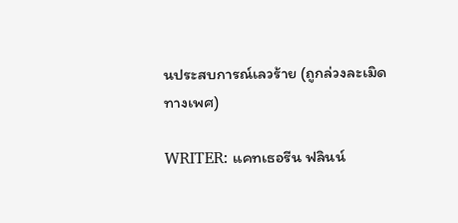นประสบการณ์เลวร้าย (ถูกล่วงละเมิดทางเพศ)

WRITER: แคทเธอรีน ฟลินน์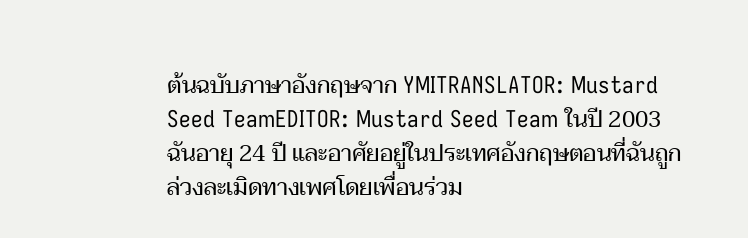ต้นฉบับภาษาอังกฤษจาก YMITRANSLATOR: Mustard Seed TeamEDITOR: Mustard Seed Team ในปี 2003 ฉันอายุ 24 ปี และอาศัยอยู่ในประเทศอังกฤษตอนที่ฉันถูกล่วงละเมิดทางเพศโดยเพื่อนร่วม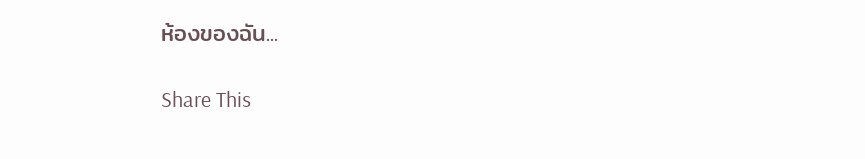ห้องของฉัน...

Share This